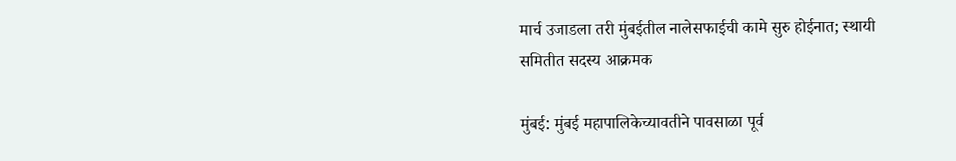मार्च उजाडला तरी मुंबईतील नालेसफाईची कामे सुरु होईनात; स्थायी समितीत सदस्य आक्रमक

मुंबई: मुंबई महापालिकेच्यावतीने पावसाळा पूर्व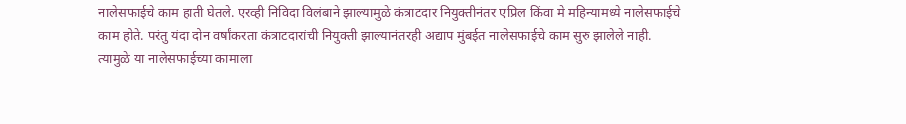नालेसफाईचे काम हाती घेतले. एरव्ही निविदा विलंबाने झाल्यामुळे कंत्राटदार नियुक्तीनंतर एप्रिल किंवा मे महिन्यामध्ये नालेसफाईचे काम होते. परंतु यंदा दोन वर्षांकरता कंत्राटदारांची नियुक्ती झाल्यानंतरही अद्याप मुंबईत नालेसफाईचे काम सुरु झालेले नाही. त्यामुळे या नालेसफाईच्या कामाला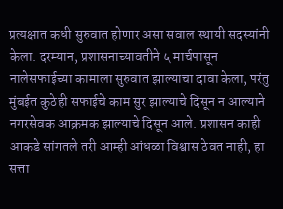प्रत्यक्षात कधी सुरुवात होणार असा सवाल स्थायी सदस्यांनी केला. दरम्यान, प्रशासनाच्यावतीने ५ मार्चपासून नालेसफाईच्या कामाला सुरुवात झाल्याचा दावा केला, परंतु मुंबईत कुठेही सफाईचे काम सुर झाल्याचे दिसून न आल्याने नगरसेवक आक्रमक झाल्याचे दिसून आले. प्रशासन काही आकडे सांगतले तरी आम्ही आंधळा विश्वास ठेवत नाही, हा सत्ता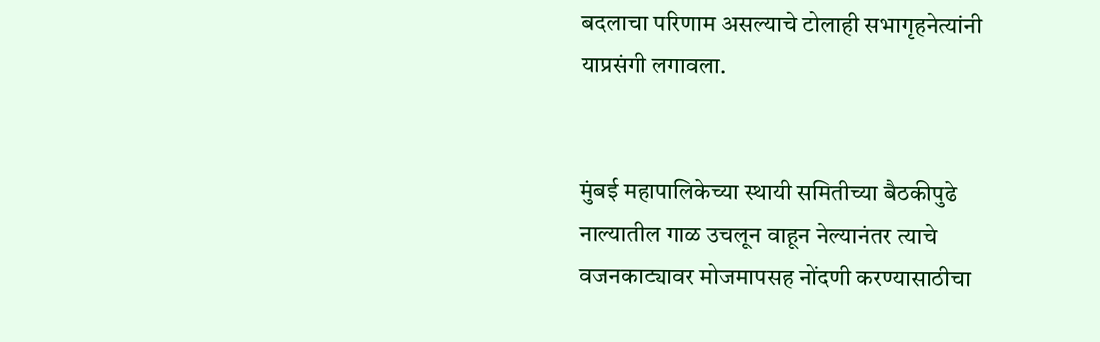बदलाचा परिणाम असल्याचे टोलाही सभागृहनेत्यांनी याप्रसंगी लगावला.


मुंबई महापालिकेच्या स्थायी समितीच्या बैठकीपुढे नाल्यातील गाळ उचलून वाहून नेल्यानंतर त्याचे वजनकाट्यावर मोजमापसह नोंदणी करण्यासाठीचा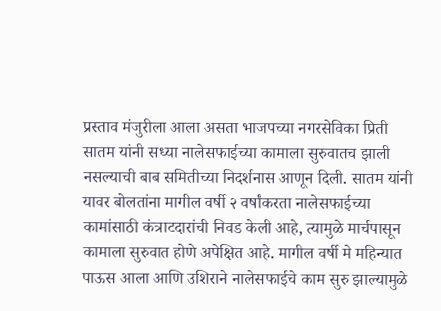प्रस्ताव मंजुरीला आला असता भाजपच्या नगरसेविका प्रिती सातम यांनी सध्या नालेसफाईच्या कामाला सुरुवातच झाली नसल्याची बाब समितीच्या निदर्शनास आणून दिली. सातम यांनी यावर बोलतांना मागील वर्षी २ वर्षांकरता नालेसफाईच्या कामांसाठी कंत्राटदारांची निवड केली आहे, त्यामुळे मार्चपासून कामाला सुरुवात होणे अपेक्षित आहे. मागील वर्षी मे महिन्यात पाऊस आला आणि उशिराने नालेसफाईचे काम सुरु झाल्यामुळे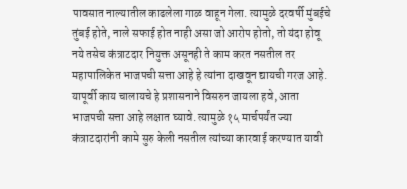पावसात नाल्यातील काढलेला गाळ वाहून गेला. त्यामुळे दरवर्षी मुंबईचे तुंबई होते, नाले सफाई होत नाही असा जो आरोप होतो, तो यंदा होवू नये तसेच कंत्राटदार नियुक्त असूनही ते काम करत नसतील तर महापालिकेत भाजपची सत्ता आहे हे त्यांना दाखवून द्यायची गरज आहे. यापूर्वी काय चालायचे हे प्रशासनाने विसरुन जायला हवे, आता भाजपची सत्ता आहे लक्षात घ्यावे. त्यामुळे १५ मार्चपर्यंत ज्या कंत्राटदारांनी कामे सुरु केली नसतील त्यांच्या कारवाई करण्यात यावी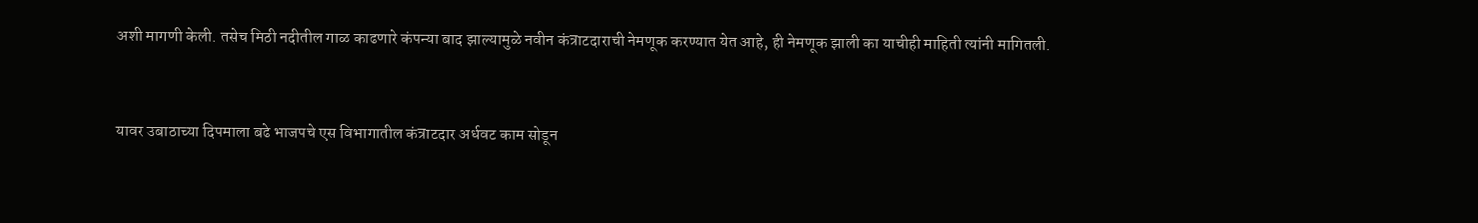अशी मागणी केली. तसेच मिठी नदीतील गाळ काढणारे कंपन्या बाद झाल्यामुळे नवीन कंत्राटदाराची नेमणूक करण्यात येत आहे, ही नेमणूक झाली का याचीही माहिती त्यांनी मागितली.


यावर उबाठाच्या दिपमाला बढे भाजपचे एस विभागातील कंत्राटदार अर्धवट काम सोडून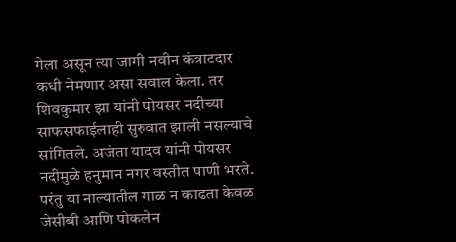गेला असून त्या जागी नवीन कंत्राटदार कधी नेमणार असा सवाल केला. तर शिवकुमार झा यांनी पोयसर नदीच्या साफसफाईलाही सुरुवात झाली नसल्याचे सांगितले. अजंता यादव यांनी पोयसर नदीमुळे हनुमान नगर वस्तीत पाणी भरते. परंतु या नाल्यातील गाळ न काढता केवळ जेसीबी आणि पोकलेन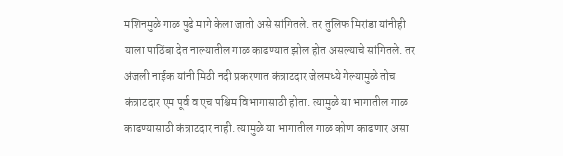मशिनमुळे गाळ पुढे मागे केला जातो असे सांगितले. तर तुलिफ मिरांडा यांनीही याला पाठिंबा देत नाल्यातील गाळ काढण्यात झोल होत असल्याचे सांगितले. तर अंजली नाईक यांनी मिठी नदी प्रकरणात कंत्राटदार जेलमध्ये गेल्यामुळे तोच कंत्राटदार एम पूर्व व एच पश्चिम विभागासाठी होता. त्यामुळे या भागातील गाळ काढण्यासाठी कंत्राटदार नाही. त्यामुळे या भागातील गाळ कोण काढणार असा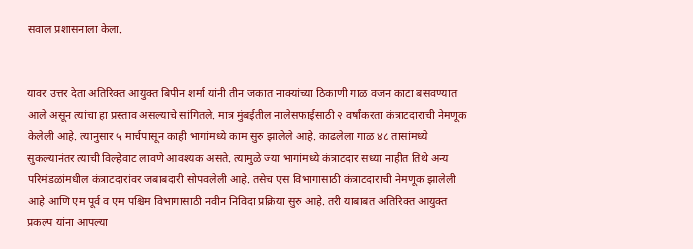सवाल प्रशासनाला केला.


यावर उत्तर देता अतिरिक्त आयुक्त बिपीन शर्मा यांनी तीन जकात नाक्यांच्या ठिकाणी गाळ वजन काटा बसवण्यात आले असून त्यांचा हा प्रस्ताव असल्याचे सांगितले. मात्र मुंबईतील नालेसफाईसाठी २ वर्षांकरता कंत्राटदाराची नेमणूक केलेली आहे. त्यानुसार ५ मार्चपासून काही भागांमध्ये काम सुरु झालेले आहे. काढलेला गाळ ४८ तासांमध्ये सुकल्यानंतर त्याची विल्हेवाट लावणे आवश्यक असते. त्यामुळे ज्या भागांमध्ये कंत्राटदार सध्या नाहीत तिथे अन्य परिमंडळांमधील कंत्राटदारांवर जबाबदारी सोपवलेली आहे. तसेच एस विभागासाठी कंत्राटदाराची नेमणूक झालेली आहे आणि एम पूर्व व एम पश्चिम विभागासाठी नवीन निविदा प्रक्रिया सुरु आहे. तरी याबाबत अतिरिक्त आयुक्त प्रकल्प यांना आपल्या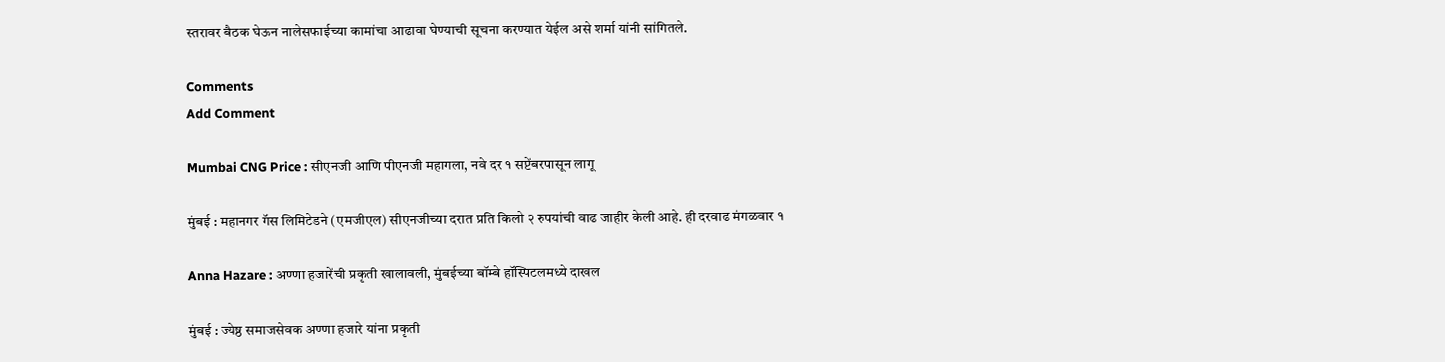स्तरावर बैठक घेऊन नालेसफाईच्या कामांचा आढावा घेण्याची सूचना करण्यात येईल असे शर्मा यांनी सांगितले.

Comments
Add Comment

Mumbai CNG Price : सीएनजी आणि पीएनजी महागला, नवे दर १ सप्टेंबरपासून लागू

मुंबई : महानगर गॅस लिमिटेडने (एमजीएल) सीएनजीच्या दरात प्रति किलो २ रुपयांची वाढ जाहीर केली आहे. ही दरवाढ मंगळवार १

Anna Hazare : अण्णा हजारेंची प्रकृती खालावली, मुंबईच्या बॉम्बे हॉस्पिटलमध्ये दाखल

मुंबई : ज्येष्ठ समाजसेवक अण्णा हजारे यांना प्रकृती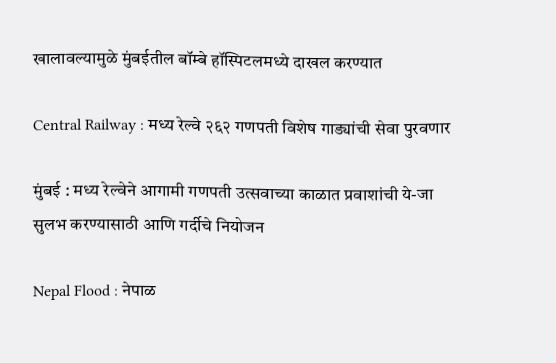खालावल्यामुळे मुंबईतील बॉम्बे हॉस्पिटलमध्ये दाखल करण्यात

Central Railway : मध्य रेल्वे २६२ गणपती विशेष गाड्यांची सेवा पुरवणार

मुंबई : मध्य रेल्वेने आगामी गणपती उत्सवाच्या काळात प्रवाशांची ये-जा सुलभ करण्यासाठी आणि गर्दीचे नियोजन

Nepal Flood : नेपाळ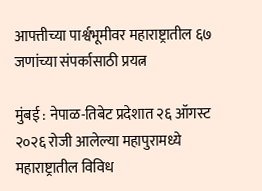आपत्तीच्या पार्श्वभूमीवर महाराष्ट्रातील ६७ जणांच्या संपर्कासाठी प्रयत्न

मुंबई : नेपाळ-तिबेट प्रदेशात २६ ऑगस्ट २०२६ रोजी आलेल्या महापुरामध्ये महाराष्ट्रातील विविध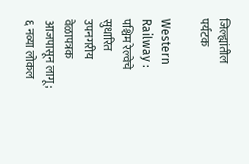जिल्ह्यांतील पर्यटक

Western Railway : पश्चिम रेल्वेचे सुधारित उपनगरीय वेळापत्रक आजपासून लागू; ६ नव्या लोकल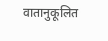वातानुकूलित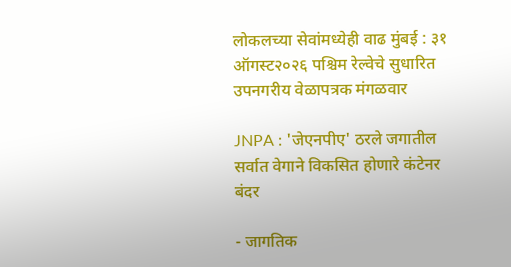लोकलच्या सेवांमध्येही वाढ मुंबई : ३१ ऑगस्ट२०२६ पश्चिम रेल्वेचे सुधारित उपनगरीय वेळापत्रक मंगळवार

JNPA : 'जेएनपीए' ठरले जगातील सर्वात वेगाने विकसित होणारे कंटेनर बंदर

- जागतिक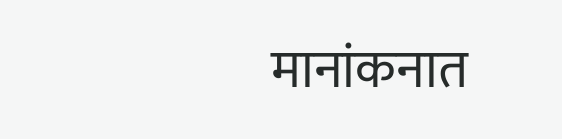मानांकनात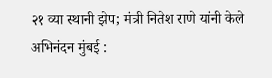२१ व्या स्थानी झेप; मंत्री नितेश राणे यांनी केले अभिनंदन मुंबई :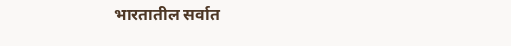भारतातील सर्वात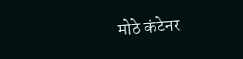मोठे कंटेनर